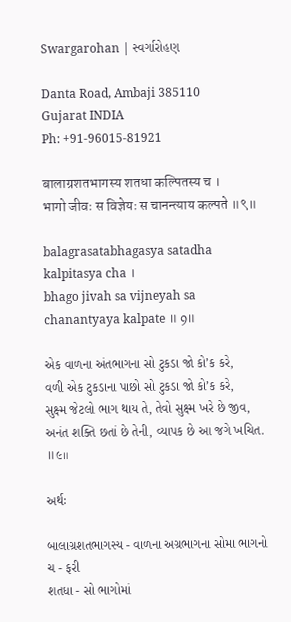Swargarohan | સ્વર્ગારોહણ

Danta Road, Ambaji 385110
Gujarat INDIA
Ph: +91-96015-81921

बालाग्रशतभागस्य शतधा कल्पितस्य च ।
भागो जीवः स विज्ञेयः स चानन्त्याय कल्पते ॥९॥

balagrasatabhagasya satadha kalpitasya cha ।
bhago jivah sa vijneyah sa chanantyaya kalpate ॥ 9॥

એક વાળના અંતભાગના સો ટુકડા જો કો’ક કરે,
વળી એક ટુકડાના પાછો સો ટુકડા જો કો’ક કરે,
સુક્ષ્મ જેટલો ભાગ થાય તે, તેવો સુક્ષ્મ ખરે છે જીવ,
અનંત શક્તિ છતાં છે તેની, વ્યાપક છે આ જગે ખચિત. ॥૯॥

અર્થઃ

બાલાગ્રશતભાગસ્ય - વાળના અગ્રભાગના સોમા ભાગનો
ચ - ફરી
શતધા - સો ભાગોમાં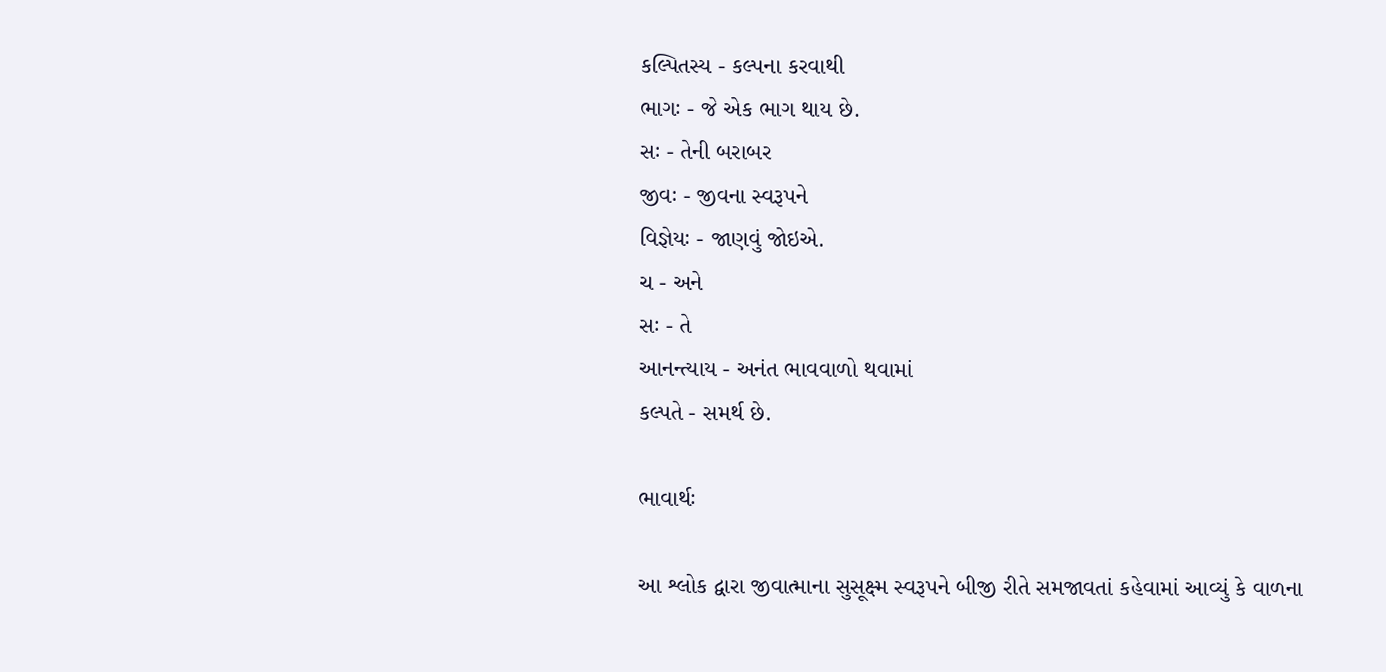કલ્પિતસ્ય - કલ્પના કરવાથી
ભાગઃ - જે એક ભાગ થાય છે.
સઃ - તેની બરાબર
જીવઃ - જીવના સ્વરૂપને
વિજ્ઞેયઃ - જાણવું જોઇએ.
ચ - અને
સઃ - તે
આનન્ત્યાય - અનંત ભાવવાળો થવામાં
કલ્પતે - સમર્થ છે.

ભાવાર્થઃ

આ શ્લોક દ્વારા જીવાત્માના સુસૂક્ષ્મ સ્વરૂપને બીજી રીતે સમજાવતાં કહેવામાં આવ્યું કે વાળના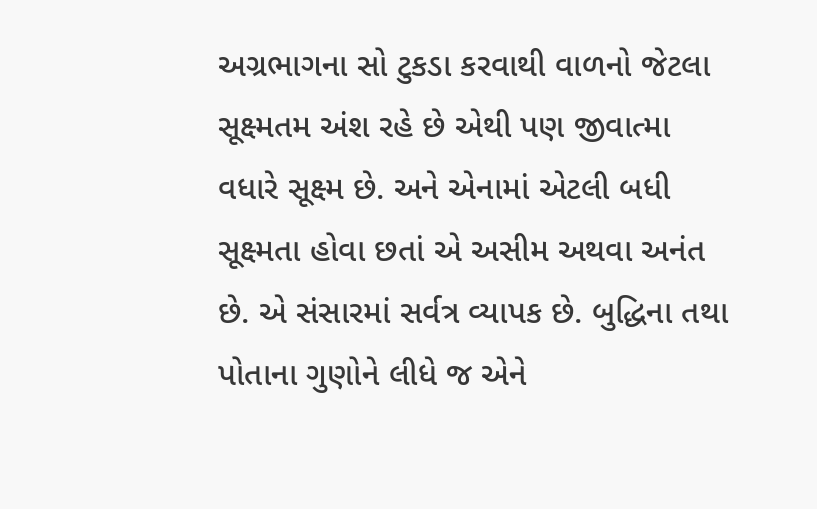અગ્રભાગના સો ટુકડા કરવાથી વાળનો જેટલા સૂક્ષ્મતમ અંશ રહે છે એથી પણ જીવાત્મા વધારે સૂક્ષ્મ છે. અને એનામાં એટલી બધી સૂક્ષ્મતા હોવા છતાં એ અસીમ અથવા અનંત છે. એ સંસારમાં સર્વત્ર વ્યાપક છે. બુદ્ધિના તથા પોતાના ગુણોને લીધે જ એને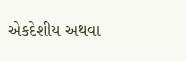એકદેશીય અથવા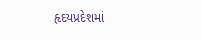હૃદયપ્રદેશમાં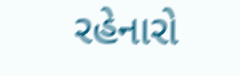રહેનારો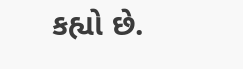કહ્યો છે.